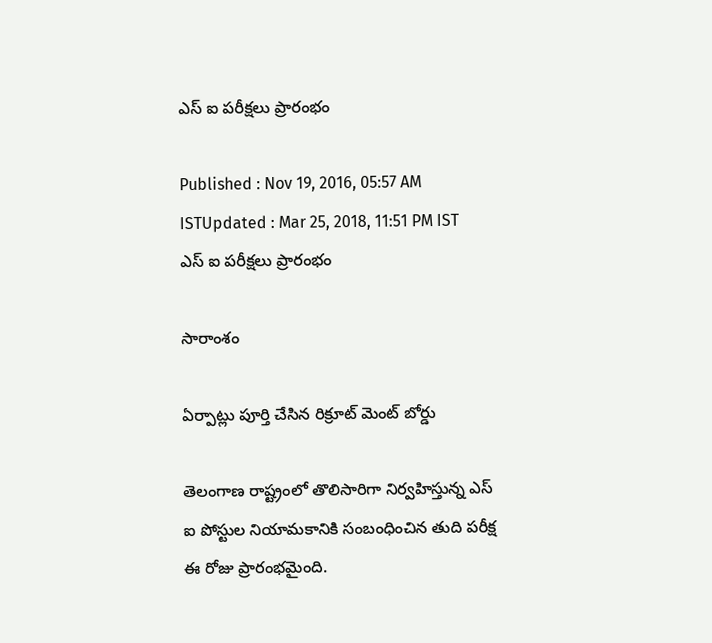ఎస్ ఐ పరీక్షలు ప్రారంభం

Published : Nov 19, 2016, 05:57 AM ISTUpdated : Mar 25, 2018, 11:51 PM IST
ఎస్ ఐ పరీక్షలు ప్రారంభం

సారాంశం

ఏర్పాట్లు పూర్తి చేసిన రిక్రూట్ మెంట్ బోర్డు

తెలంగాణ రాష్ట్రంలో తొలిసారిగా నిర్వహిస్తున్న ఎస్ ఐ పోస్టుల నియామకానికి సంబంధించిన తుది పరీక్ష  ఈ రోజు ప్రారంభమైంది.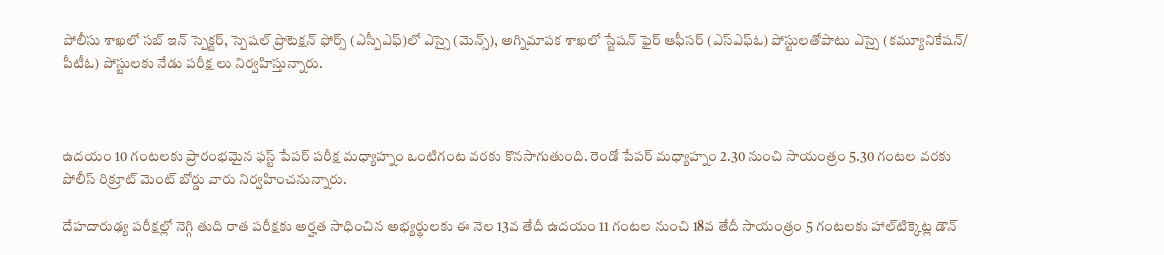పోలీసు శాఖలో సబ్‌ ఇన్ స్పెక్టర్‌, స్పెషల్‌ ప్రొటెక్షన్ ఫోర్స్‌ (ఎస్పీఎఫ్‌)లో ఎస్సై (మెన్స్), అగ్నిమాపక శాఖలో స్టేషన్ ఫైర్‌ ఆఫీసర్‌ (ఎస్‌ఎఫ్‌ఓ) పోస్టులతోపాటు ఎస్సై (కమ్యూనికేషన్/ పీటీఓ) పోస్టులకు నేడు పరీక్ష లు నిర్వహిస్తున్నారు.



ఉదయం 10 గంటలకు ప్రారంభమైన ఫస్ట్ పేపర్ పరీక్ష మధ్యాహ్నం ఒంటిగంట వరకు కొనసాగుతుంది. రెండో పేపర్ మధ్యాహ్నం 2.30 నుంచి సాయంత్రం 5.30 గంటల వరకు పోలీస్ రిక్రూట్ మెంట్ బోర్డు వారు నిర్వహించనున్నారు.

దేహదారుఢ్య పరీక్షల్లో నెగ్గి తుది రాత పరీక్షకు అర్హత సాధించిన అభ్యర్థులకు ఈ నెల 13వ తేదీ ఉదయం 11 గంటల నుంచి 18వ తేదీ సాయంత్రం 5 గంటలకు హాల్‌టిక్కెట్ల డౌన్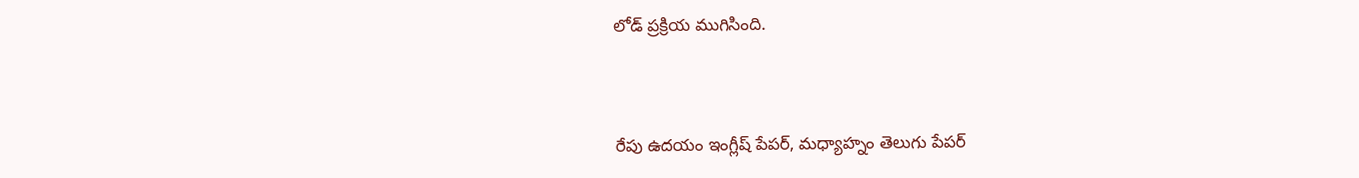లోడ్ ప్రక్రియ ముగిసింది.



రేపు ఉదయం ఇంగ్లీష్ పేపర్, మధ్యాహ్నం తెలుగు పేపర్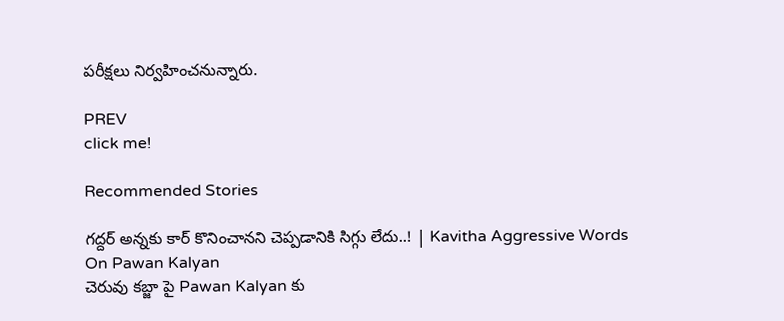పరీక్షలు నిర్వహించనున్నారు.

PREV
click me!

Recommended Stories

గద్దర్ అన్నకు కార్ కొనించానని చెప్పడానికి సిగ్గు లేదు..! | Kavitha Aggressive Words On Pawan Kalyan
చెరువు కబ్జా పై Pawan Kalyan కు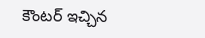కౌంటర్ ఇచ్చిన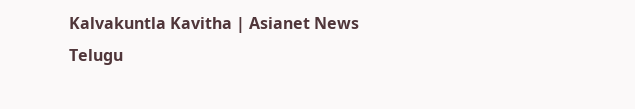Kalvakuntla Kavitha | Asianet News Telugu